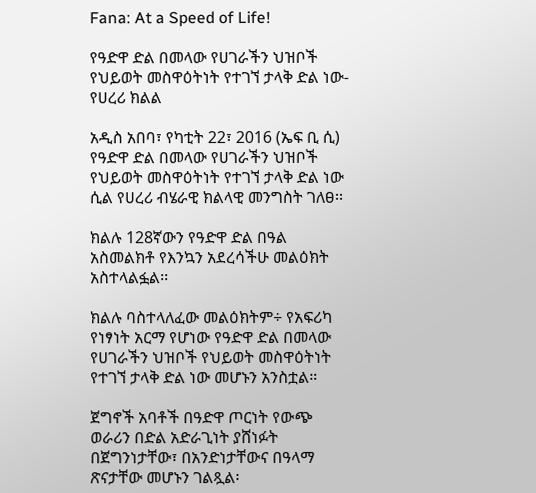Fana: At a Speed of Life!

የዓድዋ ድል በመላው የሀገራችን ህዝቦች የህይወት መስዋዕትነት የተገኘ ታላቅ ድል ነው-የሀረሪ ክልል

አዲስ አበባ፣ የካቲት 22፣ 2016 (ኤፍ ቢ ሲ) የዓድዋ ድል በመላው የሀገራችን ህዝቦች የህይወት መስዋዕትነት የተገኘ ታላቅ ድል ነው ሲል የሀረሪ ብሄራዊ ክልላዊ መንግስት ገለፀ፡፡

ክልሉ 128ኛውን የዓድዋ ድል በዓል አስመልክቶ የእንኳን አደረሳችሁ መልዕክት አስተላልፏል፡፡

ክልሉ ባስተላለፈው መልዕክትም÷ የአፍሪካ የነፃነት አርማ የሆነው የዓድዋ ድል በመላው የሀገራችን ህዝቦች የህይወት መስዋዕትነት የተገኘ ታላቅ ድል ነው መሆኑን አንስቷል።

ጀግኖች አባቶች በዓድዋ ጦርነት የውጭ ወራሪን በድል አድራጊነት ያሸነፉት በጀግንነታቸው፣ በአንድነታቸውና በዓላማ ጽናታቸው መሆኑን ገልጿል፡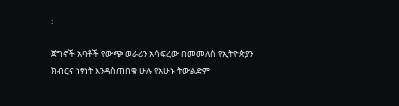፡

ጀግኖች አባቶች የውጭ ወራሪን አሳፍረው በመመለስ የኢትዮጵያን ክብርና ነፃነት እንዳስጠበቁ ሁሉ የአሁኑ ትውልድም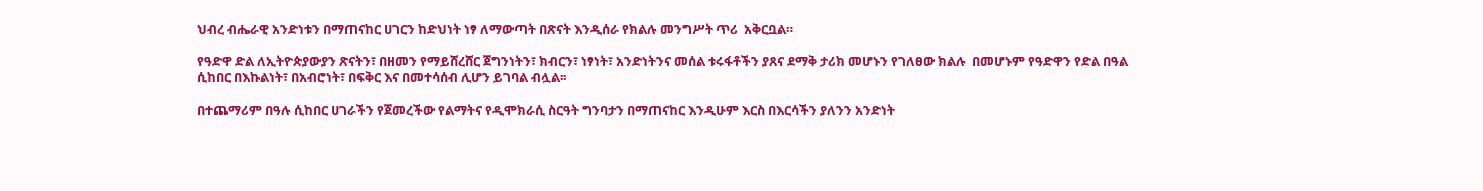ህብረ ብሔራዊ አንድነቱን በማጠናከር ሀገርን ከድህነት ነፃ ለማውጣት በጽናት እንዲሰራ የክልሉ መንግሥት ጥሪ  አቅርቧል።

የዓድዋ ድል ለኢትዮጵያውያን ጽናትን፣ በዘመን የማይሸረሸር ጀግንነትን፣ ክብርን፣ ነፃነት፣ አንድነትንና መሰል ቱሩፋቶችን ያጸና ደማቅ ታሪክ መሆኑን የገለፀው ክልሉ  በመሆኑም የዓድዋን የድል በዓል ሲከበር በእኩልነት፣ በአብሮነት፣ በፍቅር እና በመተሳሰብ ሊሆን ይገባል ብሏል፡፡

በተጨማሪም በዓሉ ሲከበር ሀገራችን የጀመረችው የልማትና የዲሞክራሲ ስርዓት ግንባታን በማጠናከር እንዲሁም እርስ በእርሳችን ያለንን አንድነት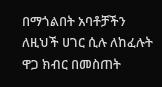በማጎልበት አባቶቻችን ለዚህች ሀገር ሲሉ ለከፈሉት ዋጋ ክብር በመስጠት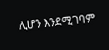ሊሆን እንደሚገባም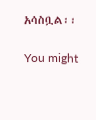አሳስቧል፡፡

You might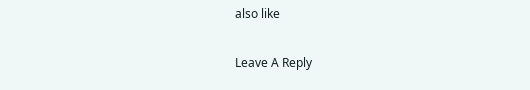also like

Leave A Reply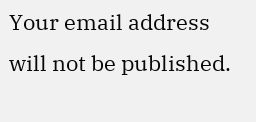Your email address will not be published.